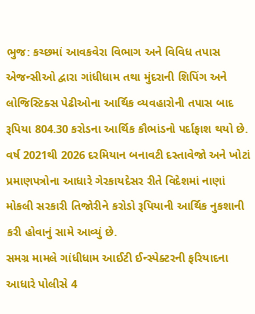ભુજ: કચ્છમાં આવકવેરા વિભાગ અને વિવિધ તપાસ એજન્સીઓ દ્વારા ગાંધીધામ તથા મુંદરાની શિપિંગ અને લોજિસ્ટિક્સ પેઢીઓના આર્થિક વ્યવહારોની તપાસ બાદ રૂપિયા 804.30 કરોડના આર્થિક કૌભાંડનો પર્દાફાશ થયો છે. વર્ષ 2021થી 2026 દરમિયાન બનાવટી દસ્તાવેજો અને ખોટાં પ્રમાણપત્રોના આધારે ગેરકાયદેસર રીતે વિદેશમાં નાણાં મોકલી સરકારી તિજોરીને કરોડો રૂપિયાની આર્થિક નુકશાની કરી હોવાનું સામે આવ્યું છે.
સમગ્ર મામલે ગાંધીધામ આઈટી ઈન્સ્પેક્ટરની ફરિયાદના આધારે પોલીસે 4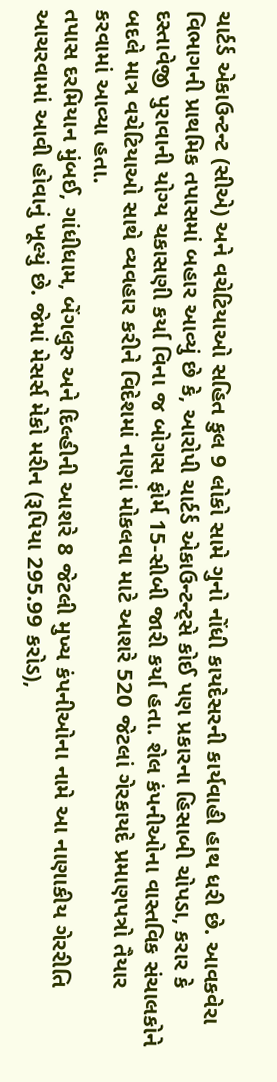ચાર્ટર્ડ એકાઉન્ટન્ટ (સીએ) અને વચેટિયાઓ સહિત કુલ 9 લોકો સામે ગુનો નોંધી કાયદેસરની કાર્યવાહી હાથ ધરી છે. આવકવેરા વિભાગની પ્રાથમિક તપાસમાં બહાર આવ્યું છે કે, આરોપી ચાર્ટર્ડ એકાઉન્ટન્ટ્સે કોઈ પણ પ્રકારના હિસાબી ચોપડા, કરાર કે દસ્તાવેજી પુરાવાની યોગ્ય ચકાસણી કર્યા વિના જ બોગસ ફોર્મ 15-સીબી જારી કર્યા હતા. શેલ કંપનીઓના વાસ્તવિક સંચાલકોને બદલે માત્ર વચેટિયાઓ સાથે વ્યવહાર કરીને વિદેશમાં નાણાં મોકલવા માટે આશરે 520 જેટલાં ગેરકાયદે પ્રમાણપત્રો તૈયાર કરવામાં આવ્યા હતા.
તપાસ દરમિયાન મુંબઈ, ગાંધીધામ, બેંગલુરુ અને દિલ્હીની આશરે 8 જેટલી મુખ્ય કંપનીઓના નામે આ નાણાકીય ગેરરીતિ આચરવામાં આવી હોવાનું ખૂલ્યું છે. જેમાં મેસર્સ મેકો મરીન (રૂપિયા 295.99 કરોડ),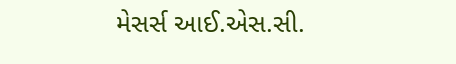મેસર્સ આઈ.એસ.સી.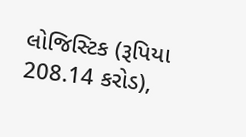લોજિસ્ટિક (રૂપિયા 208.14 કરોડ),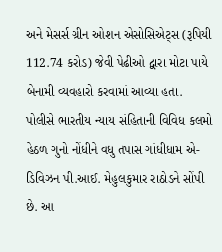અને મેસર્સ ગ્રીન ઓશન એસોસિએટ્સ (રૂપિયી 112.74 કરોડ) જેવી પેઢીઓ દ્વારા મોટા પાયે બેનામી વ્યવહારો કરવામાં આવ્યા હતા.
પોલીસે ભારતીય ન્યાય સંહિતાની વિવિધ કલમો હેઠળ ગુનો નોંધીને વધુ તપાસ ગાંધીધામ એ-ડિવિઝન પી.આઈ. મેહુલકુમાર રાઠોડને સોંપી છે. આ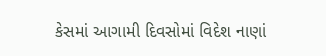કેસમાં આગામી દિવસોમાં વિદેશ નાણાં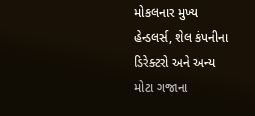મોકલનાર મુખ્ય હેન્ડલર્સ, શેલ કંપનીના ડિરેક્ટરો અને અન્ય મોટા ગજાના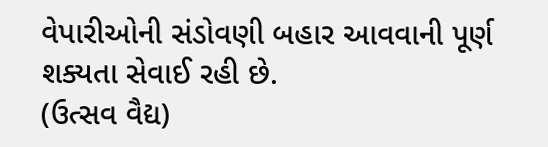વેપારીઓની સંડોવણી બહાર આવવાની પૂર્ણ શક્યતા સેવાઈ રહી છે.
(ઉત્સવ વૈદ્ય)